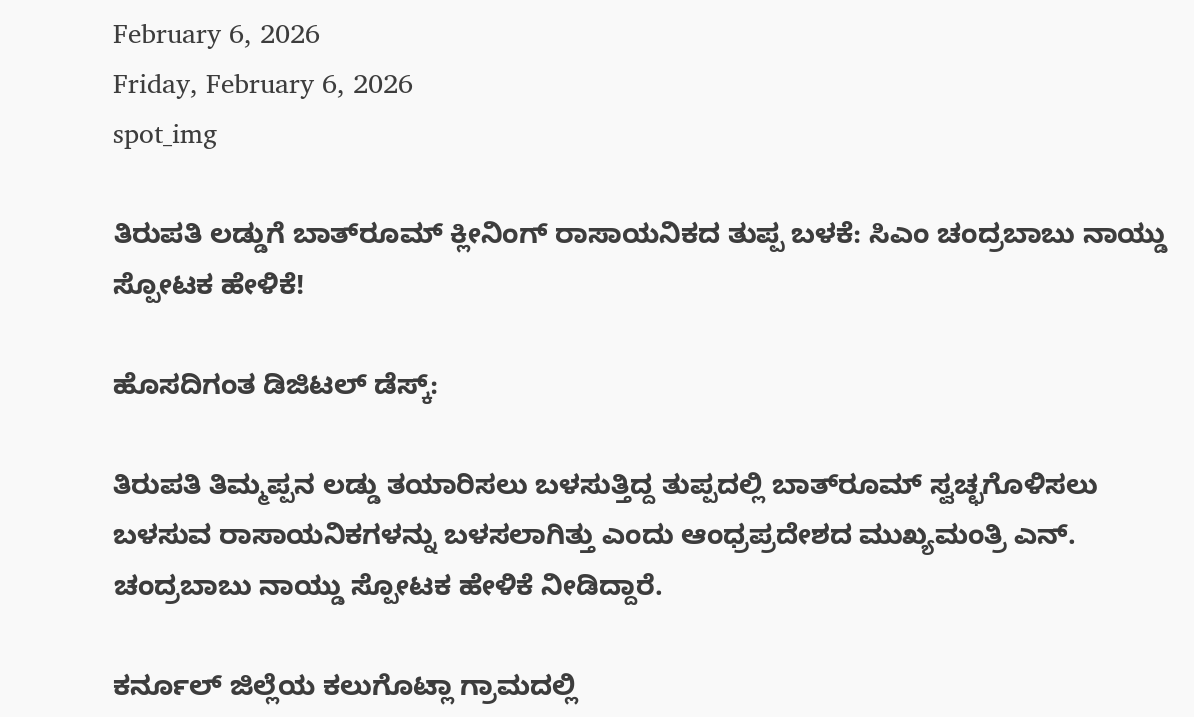February 6, 2026
Friday, February 6, 2026
spot_img

ತಿರುಪತಿ ಲಡ್ಡುಗೆ ಬಾತ್‌ರೂಮ್ ಕ್ಲೀನಿಂಗ್ ರಾಸಾಯನಿಕದ ತುಪ್ಪ ಬಳಕೆ: ಸಿಎಂ ಚಂದ್ರಬಾಬು ನಾಯ್ಡು ಸ್ಪೋಟಕ ಹೇಳಿಕೆ!

ಹೊಸದಿಗಂತ ಡಿಜಿಟಲ್ ಡೆಸ್ಕ್:

ತಿರುಪತಿ ತಿಮ್ಮಪ್ಪನ ಲಡ್ಡು ತಯಾರಿಸಲು ಬಳಸುತ್ತಿದ್ದ ತುಪ್ಪದಲ್ಲಿ ಬಾತ್‌ರೂಮ್ ಸ್ವಚ್ಛಗೊಳಿಸಲು ಬಳಸುವ ರಾಸಾಯನಿಕಗಳನ್ನು ಬಳಸಲಾಗಿತ್ತು ಎಂದು ಆಂಧ್ರಪ್ರದೇಶದ ಮುಖ್ಯಮಂತ್ರಿ ಎನ್. ಚಂದ್ರಬಾಬು ನಾಯ್ಡು ಸ್ಪೋಟಕ ಹೇಳಿಕೆ ನೀಡಿದ್ದಾರೆ.

ಕರ್ನೂಲ್ ಜಿಲ್ಲೆಯ ಕಲುಗೊಟ್ಲಾ ಗ್ರಾಮದಲ್ಲಿ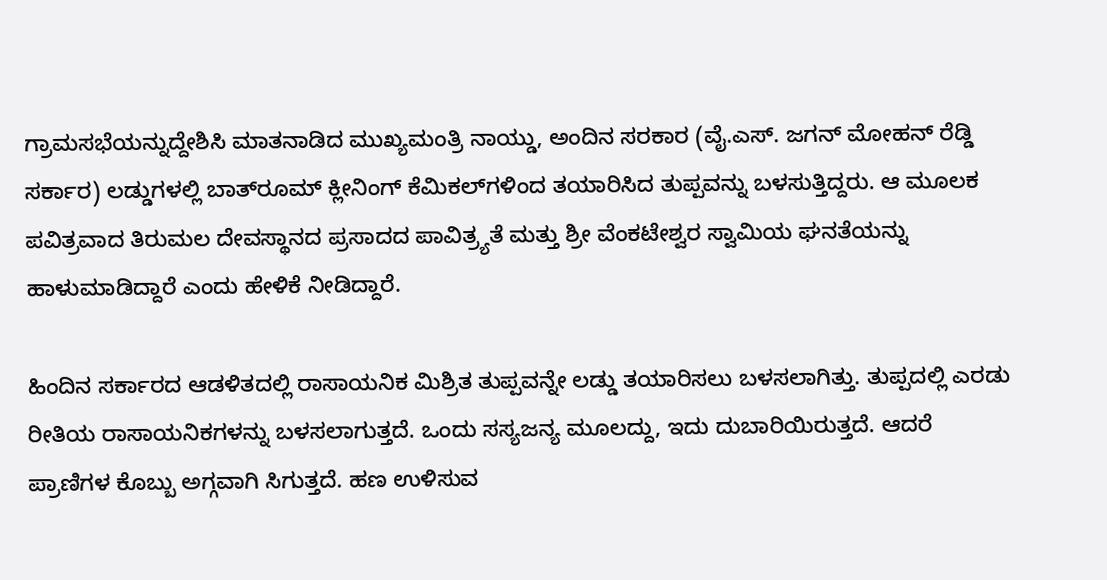ಗ್ರಾಮಸಭೆಯನ್ನುದ್ದೇಶಿಸಿ ಮಾತನಾಡಿದ ಮುಖ್ಯಮಂತ್ರಿ ನಾಯ್ಡು, ಅಂದಿನ ಸರಕಾರ (ವೈ.ಎಸ್. ಜಗನ್ ಮೋಹನ್ ರೆಡ್ಡಿ ಸರ್ಕಾರ) ಲಡ್ಡುಗಳಲ್ಲಿ ಬಾತ್‌ರೂಮ್ ಕ್ಲೀನಿಂಗ್ ಕೆಮಿಕಲ್‌ಗಳಿಂದ ತಯಾರಿಸಿದ ತುಪ್ಪವನ್ನು ಬಳಸುತ್ತಿದ್ದರು. ಆ ಮೂಲಕ ಪವಿತ್ರವಾದ ತಿರುಮಲ ದೇವಸ್ಥಾನದ ಪ್ರಸಾದದ ಪಾವಿತ್ರ್ಯತೆ ಮತ್ತು ಶ್ರೀ ವೆಂಕಟೇಶ್ವರ ಸ್ವಾಮಿಯ ಘನತೆಯನ್ನು ಹಾಳುಮಾಡಿದ್ದಾರೆ ಎಂದು ಹೇಳಿಕೆ ನೀಡಿದ್ದಾರೆ.

ಹಿಂದಿನ ಸರ್ಕಾರದ ಆಡಳಿತದಲ್ಲಿ ರಾಸಾಯನಿಕ ಮಿಶ್ರಿತ ತುಪ್ಪವನ್ನೇ ಲಡ್ಡು ತಯಾರಿಸಲು ಬಳಸಲಾಗಿತ್ತು. ತುಪ್ಪದಲ್ಲಿ ಎರಡು ರೀತಿಯ ರಾಸಾಯನಿಕಗಳನ್ನು ಬಳಸಲಾಗುತ್ತದೆ. ಒಂದು ಸಸ್ಯಜನ್ಯ ಮೂಲದ್ದು, ಇದು ದುಬಾರಿಯಿರುತ್ತದೆ. ಆದರೆ ಪ್ರಾಣಿಗಳ ಕೊಬ್ಬು ಅಗ್ಗವಾಗಿ ಸಿಗುತ್ತದೆ. ಹಣ ಉಳಿಸುವ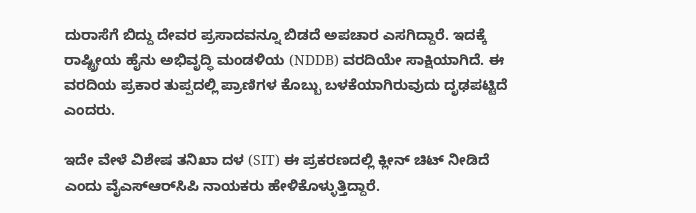ದುರಾಸೆಗೆ ಬಿದ್ದು ದೇವರ ಪ್ರಸಾದವನ್ನೂ ಬಿಡದೆ ಅಪಚಾರ ಎಸಗಿದ್ದಾರೆ. ಇದಕ್ಕೆ ರಾಷ್ಟ್ರೀಯ ಹೈನು ಅಭಿವೃದ್ಧಿ ಮಂಡಳಿಯ (NDDB) ವರದಿಯೇ ಸಾಕ್ಷಿಯಾಗಿದೆ. ಈ ವರದಿಯ ಪ್ರಕಾರ ತುಪ್ಪದಲ್ಲಿ ಪ್ರಾಣಿಗಳ ಕೊಬ್ಬು ಬಳಕೆಯಾಗಿರುವುದು ದೃಢಪಟ್ಟಿದೆ ಎಂದರು.

ಇದೇ ವೇಳೆ ವಿಶೇಷ ತನಿಖಾ ದಳ (SIT) ಈ ಪ್ರಕರಣದಲ್ಲಿ ಕ್ಲೀನ್ ಚಿಟ್ ನೀಡಿದೆ ಎಂದು ವೈಎಸ್‌ಆರ್‌ಸಿಪಿ ನಾಯಕರು ಹೇಳಿಕೊಳ್ಳುತ್ತಿದ್ದಾರೆ.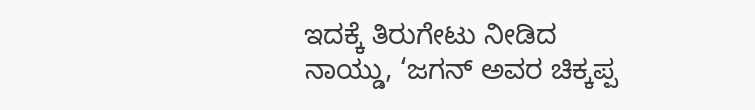ಇದಕ್ಕೆ ತಿರುಗೇಟು ನೀಡಿದ ನಾಯ್ಡು, ‘ಜಗನ್ ಅವರ ಚಿಕ್ಕಪ್ಪ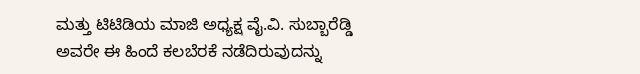ಮತ್ತು ಟಿಟಿಡಿಯ ಮಾಜಿ ಅಧ್ಯಕ್ಷ ವೈ.ವಿ. ಸುಬ್ಬಾರೆಡ್ಡಿ ಅವರೇ ಈ ಹಿಂದೆ ಕಲಬೆರಕೆ ನಡೆದಿರುವುದನ್ನು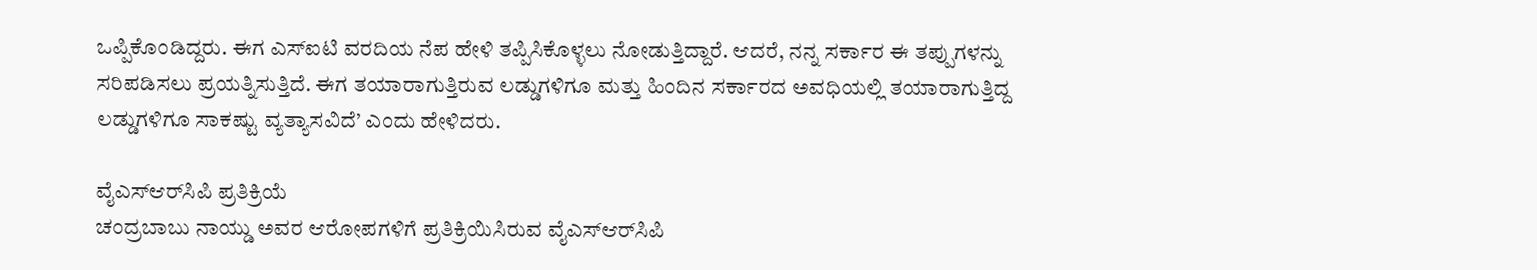ಒಪ್ಪಿಕೊಂಡಿದ್ದರು. ಈಗ ಎಸ್‌ಐಟಿ ವರದಿಯ ನೆಪ ಹೇಳಿ ತಪ್ಪಿಸಿಕೊಳ್ಳಲು ನೋಡುತ್ತಿದ್ದಾರೆ. ಆದರೆ, ನನ್ನ ಸರ್ಕಾರ ಈ ತಪ್ಪುಗಳನ್ನು ಸರಿಪಡಿಸಲು ಪ್ರಯತ್ನಿಸುತ್ತಿದೆ. ಈಗ ತಯಾರಾಗುತ್ತಿರುವ ಲಡ್ಡುಗಳಿಗೂ ಮತ್ತು ಹಿಂದಿನ ಸರ್ಕಾರದ ಅವಧಿಯಲ್ಲಿ ತಯಾರಾಗುತ್ತಿದ್ದ ಲಡ್ಡುಗಳಿಗೂ ಸಾಕಷ್ಟು ವ್ಯತ್ಯಾಸವಿದೆ’ ಎಂದು ಹೇಳಿದರು.

ವೈಎಸ್‌ಆರ್‌ಸಿಪಿ ಪ್ರತಿಕ್ರಿಯೆ
ಚಂದ್ರಬಾಬು ನಾಯ್ಡು ಅವರ ಆರೋಪಗಳಿಗೆ ಪ್ರತಿಕ್ರಿಯಿಸಿರುವ ವೈಎಸ್‌ಆರ್‌ಸಿಪಿ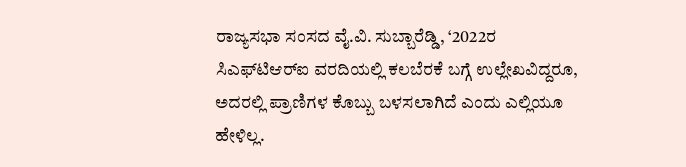ರಾಜ್ಯಸಭಾ ಸಂಸದ ವೈ.ವಿ. ಸುಬ್ಬಾರೆಡ್ಡಿ, ‘2022ರ ಸಿಎಫ್‌ಟಿಆರ್‌ಐ ವರದಿಯಲ್ಲಿ ಕಲಬೆರಕೆ ಬಗ್ಗೆ ಉಲ್ಲೇಖವಿದ್ದರೂ, ಅದರಲ್ಲಿ ಪ್ರಾಣಿಗಳ ಕೊಬ್ಬು ಬಳಸಲಾಗಿದೆ ಎಂದು ಎಲ್ಲಿಯೂ ಹೇಳಿಲ್ಲ.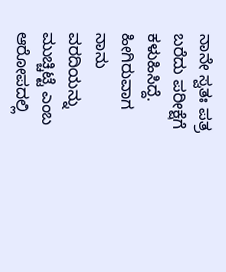ನಾನೇ ಸ್ವತಃ ಪತ್ರ ಬರೆದು ಪರೀಕ್ಷೆಗೆ ಕಳುಹಿಸಿದ್ದೆ. ಹೀಗಿರುವಾಗ ನಾನು ವರದಿಯನ್ನು ಮುಚ್ಚಿಟ್ಟೆ ಎಂಬ ಆರೋಪದಲ್ಲಿ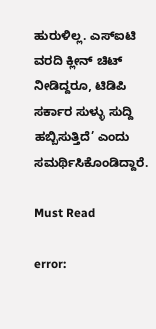ಹುರುಳಿಲ್ಲ. ಎಸ್‌ಐಟಿ ವರದಿ ಕ್ಲೀನ್ ಚಿಟ್ ನೀಡಿದ್ದರೂ, ಟಿಡಿಪಿ ಸರ್ಕಾರ ಸುಳ್ಳು ಸುದ್ದಿ ಹಬ್ಬಿಸುತ್ತಿದೆ’ ಎಂದು ಸಮರ್ಥಿಸಿಕೊಂಡಿದ್ದಾರೆ.

Must Read

error: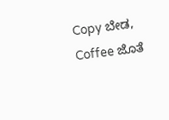Copy ಬೇಡ, Coffee ಜೊತೆ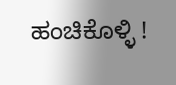ಹಂಚಿಕೊಳ್ಳಿ !